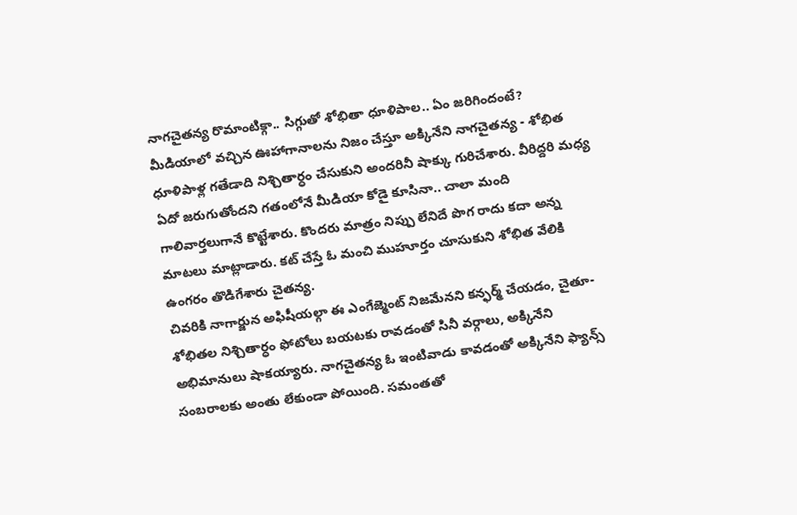నాగచైతన్య రొమాంటిక్గా.. సిగ్గుతో శోభితా ధూళిపాల.. ఏం జరిగిందంటే?
మీడియాలో వచ్చిన ఊహాగానాలను నిజం చేస్తూ అక్కినేని నాగచైతన్య - శోభిత ధూళిపాళ్ల గతేడాది నిశ్చితార్ధం చేసుకుని అందరినీ షాక్కు గురిచేశారు. వీరిద్దరి మధ్య ఏదో జరుగుతోందని గతంలోనే మీడియా కోడై కూసినా.. చాలా మంది గాలివార్తలుగానే కొట్టేశారు. కొందరు మాత్రం నిప్పు లేనిదే పొగ రాదు కదా అన్న మాటలు మాట్లాడారు. కట్ చేస్తే ఓ మంచి ముహూర్తం చూసుకుని శోభిత వేలికి ఉంగరం తొడిగేశారు చైతన్య.
చివరికి నాగార్జున అఫిషీయల్గా ఈ ఎంగేజ్మెంట్ నిజమేనని కన్ఫర్మ్ చేయడం, చైతూ- శోభితల నిశ్చితార్ధం ఫోటోలు బయటకు రావడంతో సినీ వర్గాలు, అక్కినేని అభిమానులు షాకయ్యారు. నాగచైతన్య ఓ ఇంటివాడు కావడంతో అక్కినేని ఫ్యాన్స్ సంబరాలకు అంతు లేకుండా పోయింది. సమంతతో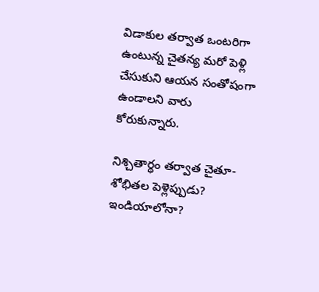విడాకుల తర్వాత ఒంటరిగా ఉంటున్న చైతన్య మరో పెళ్లి చేసుకుని ఆయన సంతోషంగా ఉండాలని వారు కోరుకున్నారు.

నిశ్చితార్ధం తర్వాత చైతూ- శోభితల పెళ్లెప్పుడు? ఇండియాలోనా?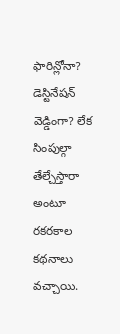ఫారిన్లోనా? డెస్టినేషన్ వెడ్డింగా? లేక సింపుల్గా తేల్చేస్తారా అంటూ రకరకాల కథనాలు వచ్చాయి.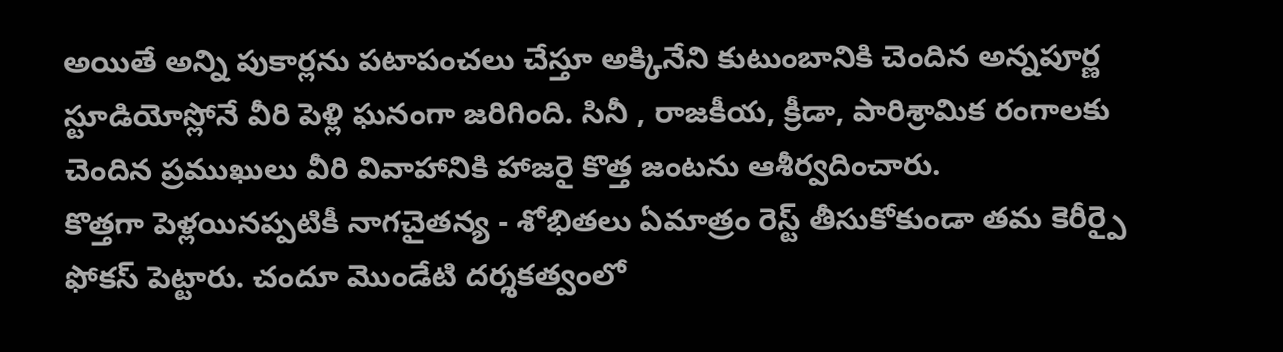అయితే అన్ని పుకార్లను పటాపంచలు చేస్తూ అక్కినేని కుటుంబానికి చెందిన అన్నపూర్ణ స్టూడియోస్లోనే వీరి పెళ్లి ఘనంగా జరిగింది. సినీ , రాజకీయ, క్రీడా, పారిశ్రామిక రంగాలకు చెందిన ప్రముఖులు వీరి వివాహానికి హాజరై కొత్త జంటను ఆశీర్వదించారు.
కొత్తగా పెళ్లయినప్పటికీ నాగచైతన్య - శోభితలు ఏమాత్రం రెస్ట్ తీసుకోకుండా తమ కెరీర్పై ఫోకస్ పెట్టారు. చందూ మొండేటి దర్శకత్వంలో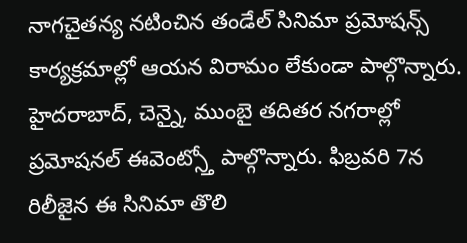నాగచైతన్య నటించిన తండేల్ సినిమా ప్రమోషన్స్ కార్యక్రమాల్లో ఆయన విరామం లేకుండా పాల్గొన్నారు. హైదరాబాద్, చెన్నై, ముంబై తదితర నగరాల్లో ప్రమోషనల్ ఈవెంట్స్తో పాల్గొన్నారు. ఫిబ్రవరి 7న రిలీజైన ఈ సినిమా తొలి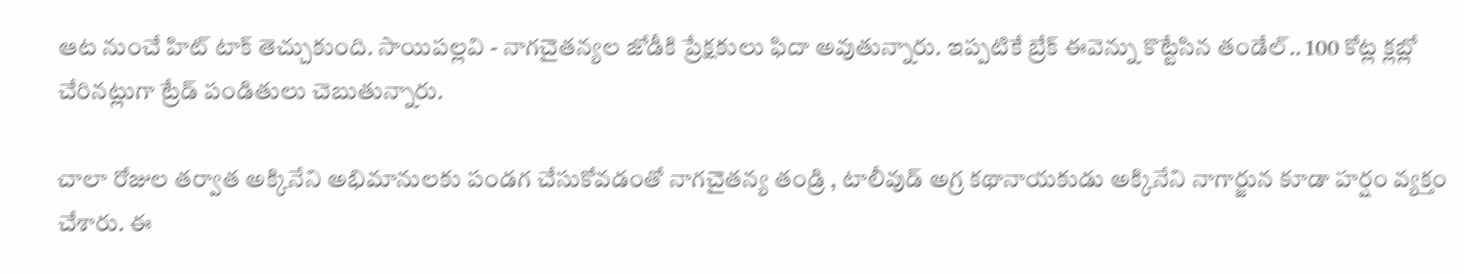ఆట నుంచే హిట్ టాక్ తెచ్చుకుంది. సాయిపల్లవి - నాగచైతన్యల జోడీకి ప్రేక్షకులు ఫిదా అవుతున్నారు. ఇప్పటికే బ్రేక్ ఈవెన్ను కొట్టేసిన తండేల్.. 100 కోట్ల క్లబ్లో చేరినట్లుగా ట్రేడ్ పండితులు చెబుతున్నారు.

చాలా రోజుల తర్వాత అక్కినేని అభిమానులకు పండగ చేసుకోవడంతో నాగచైతన్య తండ్రి , టాలీవుడ్ అగ్ర కథానాయకుడు అక్కినేని నాగార్జున కూడా హర్షం వ్యక్తం చేశారు. ఈ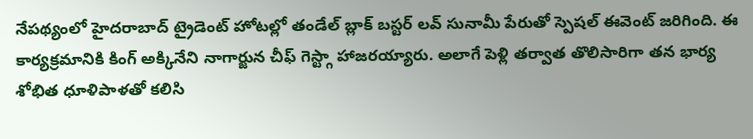నేపథ్యంలో హైదరాబాద్ ట్రైడెంట్ హోటల్లో తండేల్ బ్లాక్ బస్టర్ లవ్ సునామీ పేరుతో స్పెషల్ ఈవెంట్ జరిగింది. ఈ కార్యక్రమానికి కింగ్ అక్కినేని నాగార్జున చీఫ్ గెస్ట్గా హాజరయ్యారు. అలాగే పెళ్లి తర్వాత తొలిసారిగా తన భార్య శోభిత ధూళిపాళతో కలిసి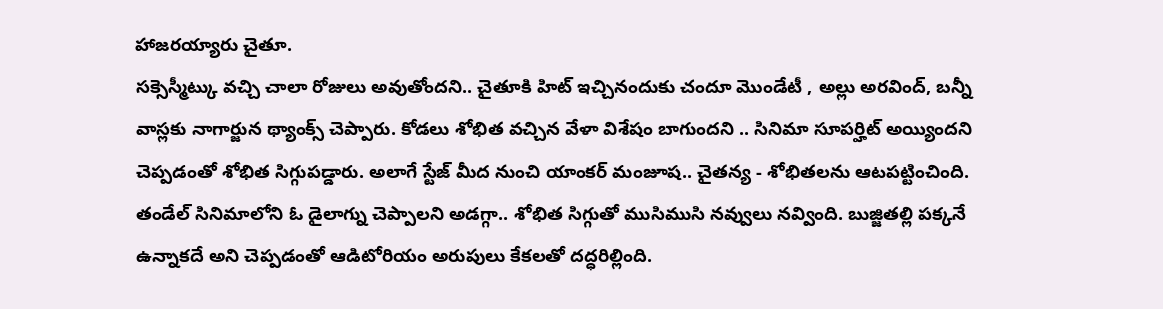హాజరయ్యారు చైతూ.
సక్సెస్మీట్కు వచ్చి చాలా రోజులు అవుతోందని.. చైతూకి హిట్ ఇచ్చినందుకు చందూ మొండేటీ , అల్లు అరవింద్, బన్నీ వాస్లకు నాగార్జున థ్యాంక్స్ చెప్పారు. కోడలు శోభిత వచ్చిన వేళా విశేషం బాగుందని .. సినిమా సూపర్హిట్ అయ్యిందని చెప్పడంతో శోభిత సిగ్గుపడ్డారు. అలాగే స్టేజ్ మీద నుంచి యాంకర్ మంజూష.. చైతన్య - శోభితలను ఆటపట్టించింది. తండేల్ సినిమాలోని ఓ డైలాగ్ను చెప్పాలని అడగ్గా.. శోభిత సిగ్గుతో ముసిముసి నవ్వులు నవ్వింది. బుజ్జితల్లి పక్కనే ఉన్నాకదే అని చెప్పడంతో ఆడిటోరియం అరుపులు కేకలతో దద్ధరిల్లింది.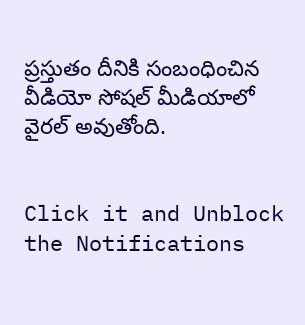ప్రస్తుతం దీనికి సంబంధించిన వీడియో సోషల్ మీడియాలో వైరల్ అవుతోంది.


Click it and Unblock the Notifications